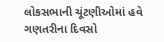લોકસભાની ચૂંટણીઓમાં હવે ગણતરીના દિવસો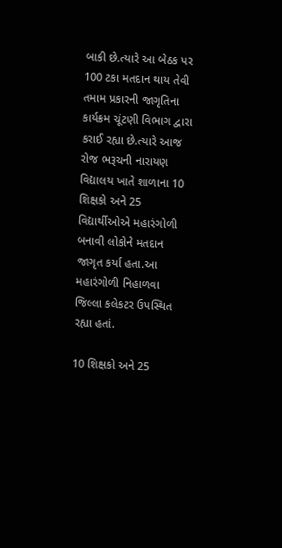બાકી છે.ત્યારે આ બેઠક પર 100 ટકા મતદાન થાય તેવી તમામ પ્રકારની જાગૃતિના કાર્યક્રમ ચૂંટણી વિભાગ દ્વારા કરાઈ રહ્યા છે.ત્યારે આજ રોજ ભરૂચની નારાયણ વિદ્યાલય ખાતે શાળાના 10 શિક્ષકો અને 25 વિદ્યાર્થીઓએ મહારંગોળી બનાવી લોકોને મતદાન જાગૃત કર્યા હતા.આ મહારંગોળી નિહાળવા જિલ્લા કલેકટર ઉપસ્થિત રહ્યા હતાં.

10 શિક્ષકો અને 25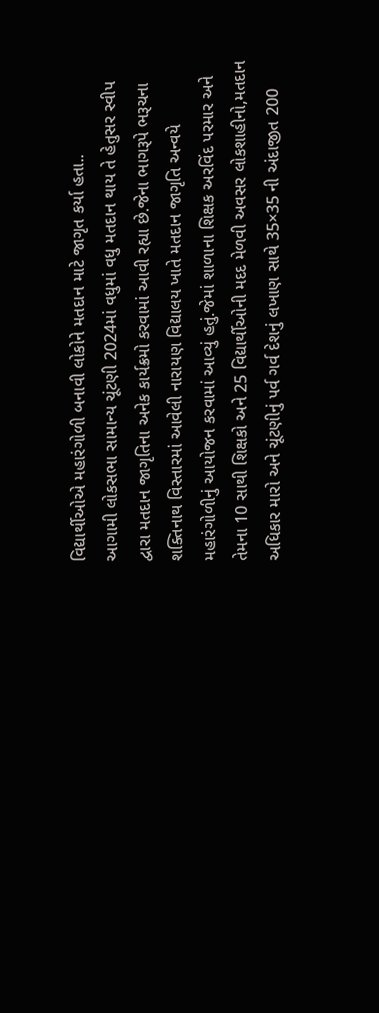વિદ્યાર્થીઓએ મહારંગોળી બનાવી લોકોને મતદાન માટે જાગૃત કર્યા હતા..
આગામી લોકસભા સામાન્ય ચૂંટણી 2024માં વધુમાં વધુ મતદાન થાય તે હેતુસર સ્વીપ દ્વારા મતદાન જાગૃતિના અનેક કાર્યક્રમો કરવામાં આવી રહ્યા છે.જેના ભાગરૂપે ભરૂચના શક્તિનાથ વિસ્તારમાં આવેલી નારાયણ વિદ્યાલય ખાતે મતદાન જાગૃતિ અન્વયે મહારંગોળીનું આયોજન કરવામાં આવ્યું હતું.જેમાં શાળાના શિક્ષક અરવિંદ પરમાર અને તેમના 10 સાથી શિક્ષકો અને 25 વિદ્યાર્થીઓની મદદ મેળવી અવસર લોકશાહીનો,મતદાન અધિકાર મારો અને ચૂંટણીનું પર્વ ગર્વ દેશનું લખાણ સાથે 35×35 ની અંદાજીત 200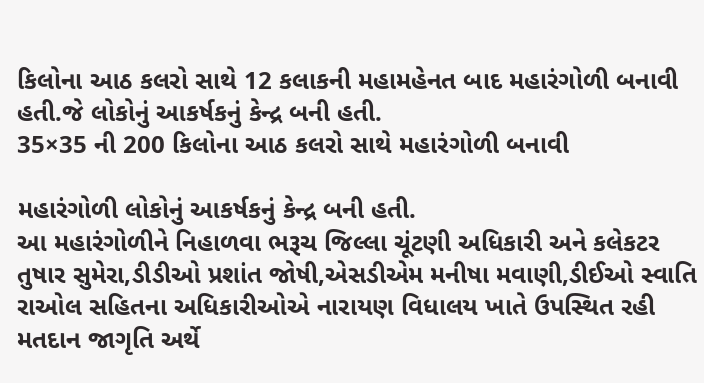કિલોના આઠ કલરો સાથે 12 કલાકની મહામહેનત બાદ મહારંગોળી બનાવી હતી.જે લોકોનું આકર્ષકનું કેન્દ્ર બની હતી.
35×35 ની 200 કિલોના આઠ કલરો સાથે મહારંગોળી બનાવી

મહારંગોળી લોકોનું આકર્ષકનું કેન્દ્ર બની હતી.
આ મહારંગોળીને નિહાળવા ભરૂચ જિલ્લા ચૂંટણી અધિકારી અને કલેકટર તુષાર સુમેરા,ડીડીઓ પ્રશાંત જોષી,એસડીએમ મનીષા મવાણી,ડીઈઓ સ્વાતિ રાઓલ સહિતના અધિકારીઓએ નારાયણ વિધાલય ખાતે ઉપસ્થિત રહી મતદાન જાગૃતિ અર્થે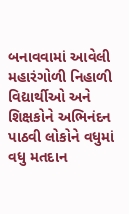બનાવવામાં આવેલી મહારંગોળી નિહાળી વિદ્યાર્થીઓ અને શિક્ષકોને અભિનંદન પાઠવી લોકોને વધુમાં વધુ મતદાન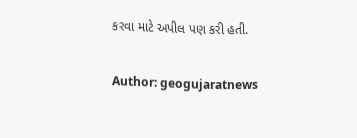કરવા માટે અપીલ પણ કરી હતી.

Author: geogujaratnews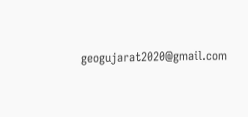geogujarat2020@gmail.com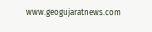www.geogujaratnews.com